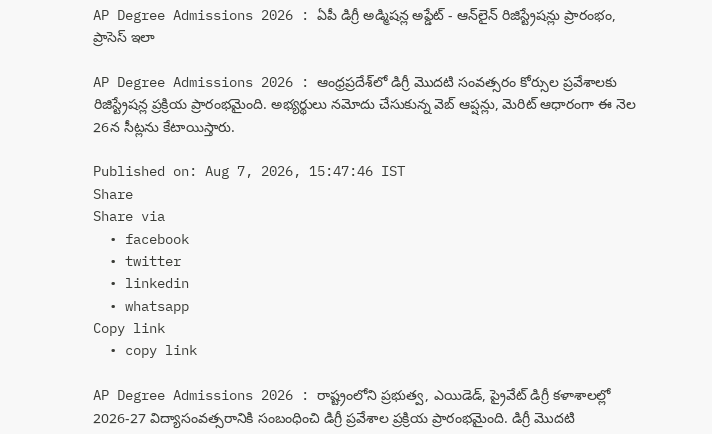AP Degree Admissions 2026 : ఏపీ డిగ్రీ అడ్మిషన్ల అప్డేట్ - ఆన్‌లైన్‌ రిజిస్ట్రేషన్లు ప్రారంభం, ప్రాసెస్ ఇలా

AP Degree Admissions 2026 : ఆంధ్రప్రదేశ్‌లో డిగ్రీ మొదటి సంవత్సరం కోర్సుల ప్రవేశాలకు రిజిస్ట్రేషన్ల ప్రక్రియ ప్రారంభమైంది. అభ్యర్థులు నమోదు చేసుకున్న వెబ్ ఆప్షన్లు, మెరిట్ ఆధారంగా ఈ నెల 26న సీట్లను కేటాయిస్తారు.

Published on: Aug 7, 2026, 15:47:46 IST
Share
Share via
  • facebook
  • twitter
  • linkedin
  • whatsapp
Copy link
  • copy link

AP Degree Admissions 2026 : రాష్ట్రంలోని ప్రభుత్వ, ఎయిడెడ్, ప్రైవేట్ డిగ్రీ కళాశాలల్లో 2026-27 విద్యాసంవత్సరానికి సంబంధించి డిగ్రీ ప్రవేశాల ప్రక్రియ ప్రారంభమైంది. డిగ్రీ మొదటి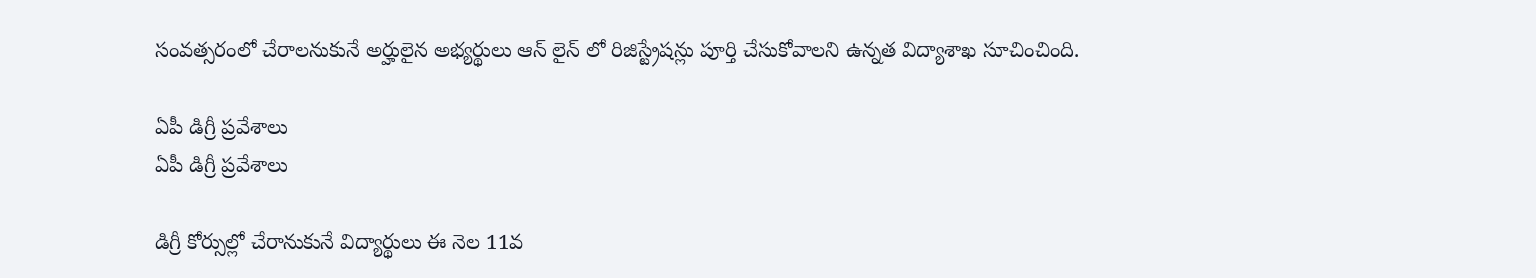సంవత్సరంలో చేరాలనుకునే అర్హులైన అభ్యర్థులు ఆన్ లైన్ లో రిజిస్ట్రేషన్లు పూర్తి చేసుకోవాలని ఉన్నత విద్యాశాఖ సూచించింది.

ఏపీ డిగ్రీ ప్రవేశాలు
ఏపీ డిగ్రీ ప్రవేశాలు

డిగ్రీ కోర్సుల్లో చేరానుకునే విద్యార్థులు ఈ నెల 11వ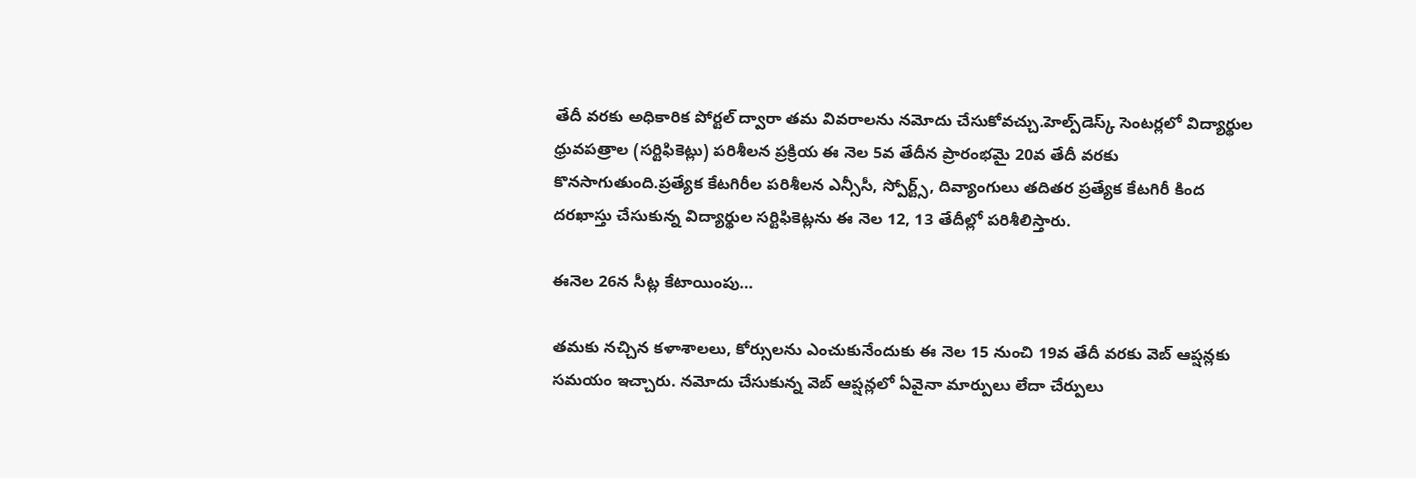తేదీ వరకు అధికారిక పోర్టల్ ద్వారా తమ వివరాలను నమోదు చేసుకోవచ్చు.హెల్ప్‌డెస్క్ సెంటర్లలో విద్యార్థుల ధ్రువపత్రాల (సర్టిఫికెట్లు) పరిశీలన ప్రక్రియ ఈ నెల 5వ తేదీన ప్రారంభమై 20వ తేదీ వరకు కొనసాగుతుంది.ప్రత్యేక కేటగిరీల పరిశీలన ఎన్సీసీ, స్పోర్ట్స్, దివ్యాంగులు తదితర ప్రత్యేక కేటగిరీ కింద దరఖాస్తు చేసుకున్న విద్యార్థుల సర్టిఫికెట్లను ఈ నెల 12, 13 తేదీల్లో పరిశీలిస్తారు.

ఈనెల 26న సీట్ల కేటాయింపు…

తమకు నచ్చిన కళాశాలలు, కోర్సులను ఎంచుకునేందుకు ఈ నెల 15 నుంచి 19వ తేదీ వరకు వెబ్ ఆప్షన్లకు సమయం ఇచ్చారు. నమోదు చేసుకున్న వెబ్ ఆప్షన్లలో ఏవైనా మార్పులు లేదా చేర్పులు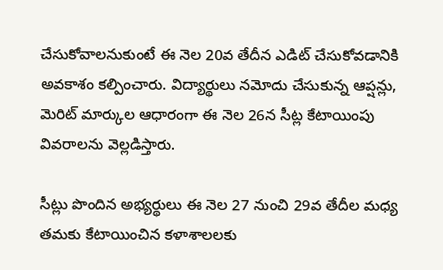చేసుకోవాలనుకుంటే ఈ నెల 20వ తేదీన ఎడిట్ చేసుకోవడానికి అవకాశం కల్పించారు. విద్యార్థులు నమోదు చేసుకున్న ఆప్షన్లు, మెరిట్ మార్కుల ఆధారంగా ఈ నెల 26న సీట్ల కేటాయింపు వివరాలను వెల్లడిస్తారు.

సీట్లు పొందిన అభ్యర్థులు ఈ నెల 27 నుంచి 29వ తేదీల మధ్య తమకు కేటాయించిన కళాశాలలకు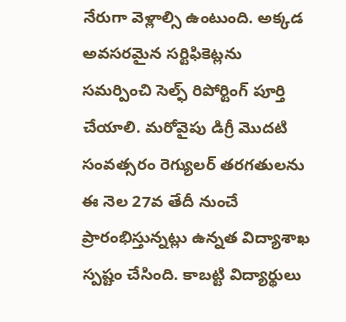నేరుగా వెళ్లాల్సి ఉంటుంది. అక్కడ అవసరమైన సర్టిఫికెట్లను సమర్పించి సెల్ఫ్ రిపోర్టింగ్ పూర్తి చేయాలి. మరోవైపు డిగ్రీ మొదటి సంవత్సరం రెగ్యులర్ తరగతులను ఈ నెల 27వ తేదీ నుంచే ప్రారంభిస్తున్నట్లు ఉన్నత విద్యాశాఖ స్పష్టం చేసింది. కాబట్టి విద్యార్థులు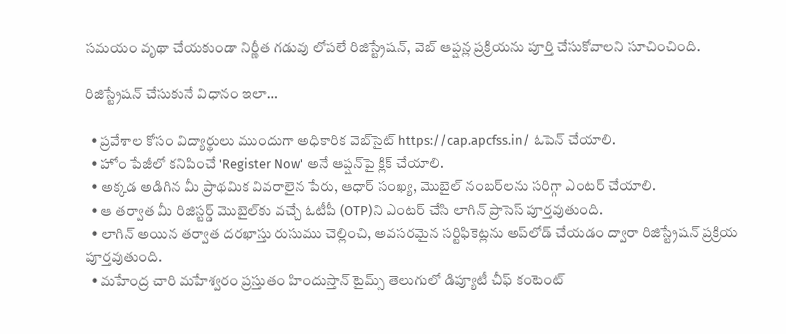సమయం వృథా చేయకుండా నిర్ణీత గడువు లోపలే రిజిస్ట్రేషన్, వెబ్ ఆప్షన్ల ప్రక్రియను పూర్తి చేసుకోవాలని సూచించింది.

రిజిస్ట్రేషన్ చేసుకునే విధానం ఇలా…

  • ప్రవేశాల కోసం విద్యార్థులు ముందుగా అధికారిక వెబ్‌సైట్ https://cap.apcfss.in/ ఓపెన్ చేయాలి.
  • హోం పేజీలో కనిపించే 'Register Now' అనే ఆప్షన్‌పై క్లిక్ చేయాలి.
  • అక్కడ అడిగిన మీ ప్రాథమిక వివరాలైన పేరు, ఆధార్ సంఖ్య, మొబైల్ నంబర్‌లను సరిగ్గా ఎంటర్ చేయాలి.
  • ఆ తర్వాత మీ రిజిస్టర్డ్ మొబైల్‌కు వచ్చే ఓటీపీ (OTP)ని ఎంటర్ చేసి లాగిన్ ప్రాసెస్ పూర్తవుతుంది.
  • లాగిన్ అయిన తర్వాత దరఖాస్తు రుసుము చెల్లించి, అవసరమైన సర్టిఫికెట్లను అప్‌లోడ్ చేయడం ద్వారా రిజిస్ట్రేషన్ ప్రక్రియ పూర్తవుతుంది.
  • మహేంద్ర చారి మహేశ్వరం ప్రస్తుతం హిందుస్తాన్ టైమ్స్ తెలుగులో డిప్యూటీ చీఫ్ కంటెంట్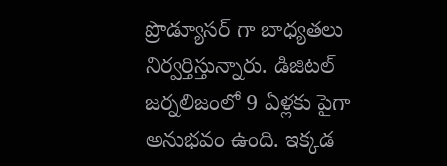ప్రొడ్యూసర్ గా బాధ్యతలు నిర్వర్తిస్తున్నారు. డిజిటల్ జర్నలిజంలో 9 ఏళ్లకు పైగా అనుభవం ఉంది. ఇక్కడ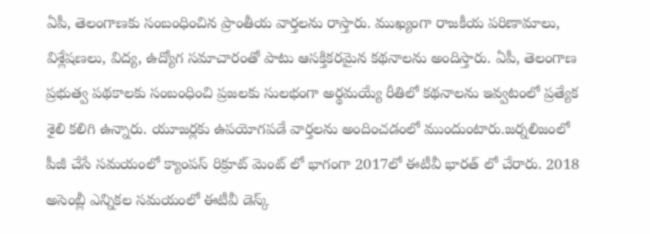ఏపీ, తెలంగాణకు సంబంధించిన ప్రాంతీయ వార్తలను రాస్తారు. ముఖ్యంగా రాజకీయ పరిణామాలు, విశ్లేషణలు, విద్య, ఉద్యోగ సమాచారంతో పాటు ఆసక్తికరమైన కథనాలను అందిస్తారు. ఏపీ, తెలంగాణ ప్రభుత్వ పథకాలకు సంబంధించి ప్రజలకు సులభంగా అర్థమయ్యే రీతిలో కథనాలను ఇవ్వటంలో ప్రత్యేక శైలి కలిగి ఉన్నారు. యూజర్లకు ఉపయోగపడే వార్తలను అందించడంలో ముందుంటారు.జర్నలిజంలో పీజీ చేసే సమయంలో క్యాంపస్ రిక్రూట్ మెంట్ లో భాగంగా 2017లో ఈటీవీ భారత్ లో చేరారు. 2018 అసెంబ్లీ ఎన్నికల సమయంలో ఈటీవీ డెస్క్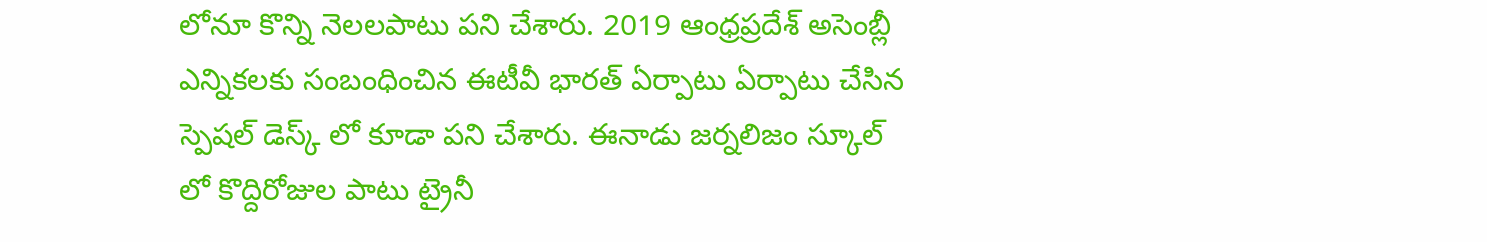లోనూ కొన్ని నెలలపాటు పని చేశారు. 2019 ఆంధ్రప్రదేశ్ అసెంబ్లీ ఎన్నికలకు సంబంధించిన ఈటీవీ భారత్ ఏర్పాటు ఏర్పాటు చేసిన స్పెషల్ డెస్క్ లో కూడా పని చేశారు. ఈనాడు జర్నలిజం స్కూల్ లో కొద్దిరోజుల పాటు ట్రైనీ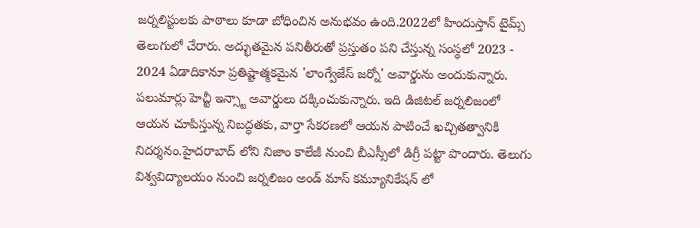జర్నలిస్టులకు పాఠాలు కూడా బోధించిన అనుభవం ఉంది.2022లో హిందుస్తాన్ టైమ్స్ తెలుగులో చేరారు. అద్భుతమైన పనితీరుతో ప్రస్తుతం పని చేస్తున్న సంస్థలో 2023 - 2024 ఏడాదికానూ ప్రతిష్టాత్మకమైన 'లాంగ్వేజేస్ జర్నో' అవార్డును అందుకున్నారు. పలుమార్లు హెచ్టీ ఇన్స్టా అవార్డులు దక్కించుకున్నారు. ఇది డిజిటల్ జర్నలిజంలో ఆయన చూపిస్తున్న నిబద్ధతకు, వార్తా సేకరణలో ఆయన పాటించే ఖచ్చితత్వానికి నిదర్శనం.హైదరాబాద్ లోని నిజాం కాలేజీ నుంచి బీఎస్సీలో డిగ్రీ పట్టా పొందారు. తెలుగు విశ్వవిద్యాలయం నుంచి జర్నలిజం అండ్ మాస్ కమ్యూనికేషన్ లో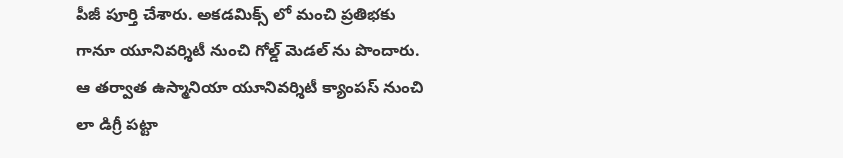పీజీ పూర్తి చేశారు. అకడమిక్స్ లో మంచి ప్రతిభకు గానూ యూనివర్శిటీ నుంచి గోల్డ్ మెడల్ ను పొందారు. ఆ తర్వాత ఉస్మానియా యూనివర్శిటీ క్యాంపస్ నుంచి లా డిగ్రీ పట్టా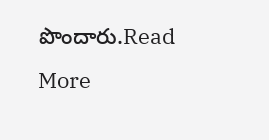పొందారు.Read More